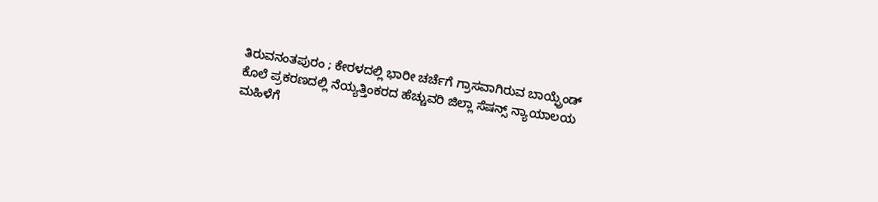ತಿರುವನಂತಪುರಂ ; ಕೇರಳದಲ್ಲಿ ಭಾರೀ ಚರ್ಚೆಗೆ ಗ್ರಾಸವಾಗಿರುವ ಬಾಯ್ಫ್ರೆಂಡ್ ಕೊಲೆ ಪ್ರಕರಣದಲ್ಲಿ ನೆಯ್ಯತ್ತಿಂಕರದ ಹೆಚ್ಚುವರಿ ಜಿಲ್ಲಾ ಸೆಷನ್ಸ್ ನ್ಯಾಯಾಲಯ ಮಹಿಳೆಗೆ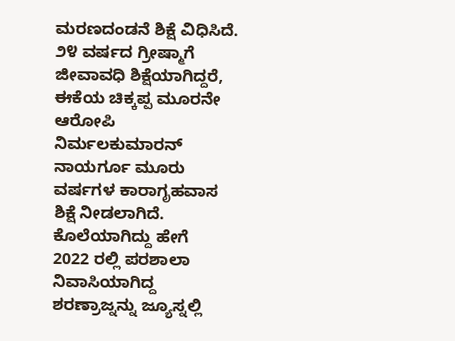ಮರಣದಂಡನೆ ಶಿಕ್ಷೆ ವಿಧಿಸಿದೆ. ೨೪ ವರ್ಷದ ಗ್ರೀಷ್ಮಾಗೆ ಜೀವಾವಧಿ ಶಿಕ್ಷೆಯಾಗಿದ್ದರೆ, ಈಕೆಯ ಚಿಕ್ಕಪ್ಪ ಮೂರನೇ ಆರೋಪಿ ನಿರ್ಮಲಕುಮಾರನ್ ನಾಯರ್ಗೂ ಮೂರು ವರ್ಷಗಳ ಕಾರಾಗೃಹವಾಸ ಶಿಕ್ಷೆ ನೀಡಲಾಗಿದೆ.
ಕೊಲೆಯಾಗಿದ್ದು ಹೇಗೆ
2022 ರಲ್ಲಿ ಪರಶಾಲಾ ನಿವಾಸಿಯಾಗಿದ್ದ ಶರಣ್ರಾಜ್ನನ್ನು ಜ್ಯೂಸ್ನಲ್ಲಿ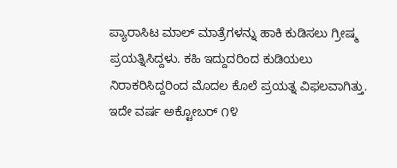ಪ್ಯಾರಾಸಿಟ ಮಾಲ್ ಮಾತ್ರೆಗಳನ್ನು ಹಾಕಿ ಕುಡಿಸಲು ಗ್ರೀಷ್ಮ ಪ್ರಯತ್ನಿಸಿದ್ದಳು. ಕಹಿ ಇದ್ದುದರಿಂದ ಕುಡಿಯಲು ನಿರಾಕರಿಸಿದ್ದರಿಂದ ಮೊದಲ ಕೊಲೆ ಪ್ರಯತ್ನ ವಿಫಲವಾಗಿತ್ತು. ಇದೇ ವರ್ಷ ಅಕ್ಟೋಬರ್ ೧೪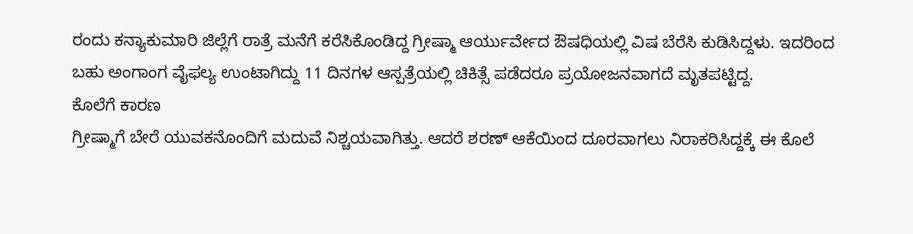ರಂದು ಕನ್ಯಾಕುಮಾರಿ ಜಿಲ್ಲೆಗೆ ರಾತ್ರೆ ಮನೆಗೆ ಕರೆಸಿಕೊಂಡಿದ್ದ ಗ್ರೀಷ್ಮಾ ಆರ್ಯುರ್ವೇದ ಔಷಧಿಯಲ್ಲಿ ವಿಷ ಬೆರೆಸಿ ಕುಡಿಸಿದ್ದಳು. ಇದರಿಂದ ಬಹು ಅಂಗಾಂಗ ವೈಫಲ್ಯ ಉಂಟಾಗಿದ್ದು 11 ದಿನಗಳ ಆಸ್ಪತ್ರೆಯಲ್ಲಿ ಚಿಕಿತ್ಸೆ ಪಡೆದರೂ ಪ್ರಯೋಜನವಾಗದೆ ಮೃತಪಟ್ಟಿದ್ದ.
ಕೊಲೆಗೆ ಕಾರಣ
ಗ್ರೀಷ್ಮಾಗೆ ಬೇರೆ ಯುವಕನೊಂದಿಗೆ ಮದುವೆ ನಿಶ್ಚಯವಾಗಿತ್ತು. ಆದರೆ ಶರಣ್ ಆಕೆಯಿಂದ ದೂರವಾಗಲು ನಿರಾಕರಿಸಿದ್ದಕ್ಕೆ ಈ ಕೊಲೆ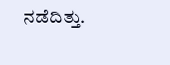ನಡೆದಿತ್ತು.